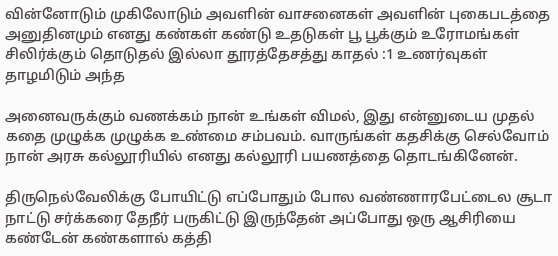வின்னோடும் முகிலோடும் அவளின் வாசனைகள் அவளின் புகைபடத்தை அனுதினமும் எனது கண்கள் கண்டு உதடுகள் பூ பூக்கும் உரோமங்கள் சிலிர்க்கும் தொடுதல் இல்லா தூரத்தேசத்து காதல் :1 உணர்வுகள் தாழமிடும் அந்த

அனைவருக்கும் வணக்கம் நான் உங்கள் விமல், இது என்னுடைய முதல் கதை முழுக்க முழுக்க உண்மை சம்பவம். வாருங்கள் கதசிக்கு செல்வோம் நான் அரசு கல்லூரியில் எனது கல்லூரி பயணத்தை தொடங்கினேன்.

திருநெல்வேலிக்கு போயிட்டு எப்போதும் போல வண்ணாரபேட்டைல சூடா நாட்டு சர்க்கரை தேநீர் பருகிட்டு இருந்தேன் அப்போது ஒரு ஆசிரியை கண்டேன் கண்களால் கத்தி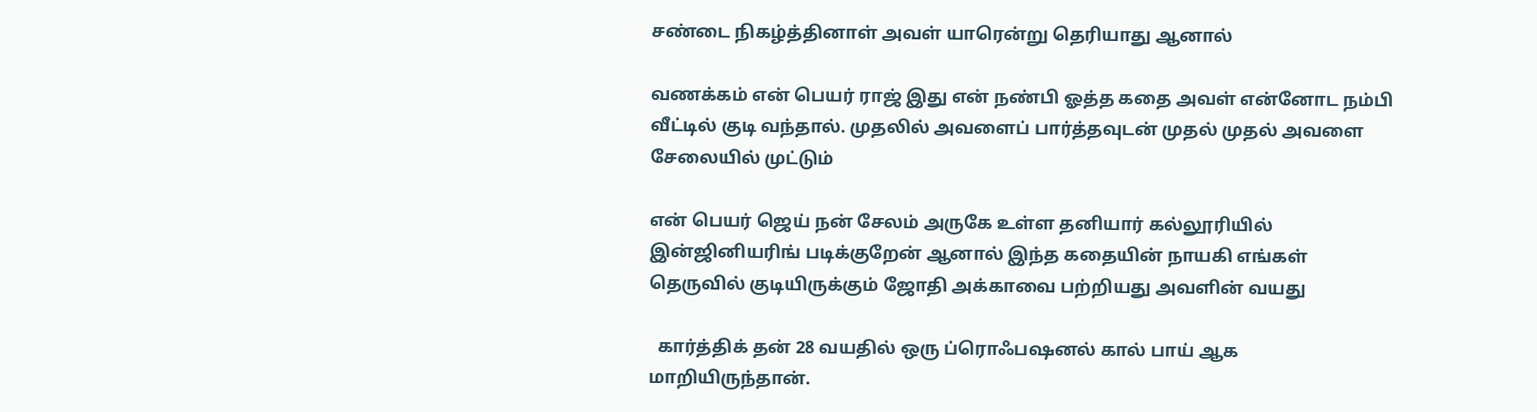சண்டை நிகழ்த்தினாள் அவள் யாரென்று தெரியாது ஆனால்

வணக்கம் என் பெயர் ராஜ் இது என் நண்பி ஓத்த கதை அவள் என்னோட நம்பி வீட்டில் குடி வந்தால். முதலில் அவளைப் பார்த்தவுடன் முதல் முதல் அவளை சேலையில் முட்டும்

என் பெயர் ஜெய் நன் சேலம் அருகே உள்ள தனியார் கல்லூரியில் இன்ஜினியரிங் படிக்குறேன் ஆனால் இந்த கதையின் நாயகி எங்கள் தெருவில் குடியிருக்கும் ஜோதி அக்காவை பற்றியது அவளின் வயது

  கார்த்திக் தன் 28 வயதில் ஒரு ப்ரொஃபஷனல் கால் பாய் ஆக மாறியிருந்தான்.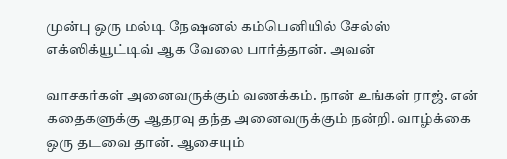முன்பு ஒரு மல்டி நேஷனல் கம்பெனியில் சேல்ஸ் எக்ஸிக்யூட்டிவ் ஆக வேலை பார்த்தான். அவன்

வாசகர்கள் அனைவருக்கும் வணக்கம். நான் உங்கள் ராஜ். என் கதைகளுக்கு ஆதரவு தந்த அனைவருக்கும் நன்றி. வாழ்க்கை ஒரு தடவை தான். ஆசையும்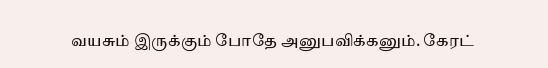வயசும் இருக்கும் போதே அனுபவிக்கனும். கேரட்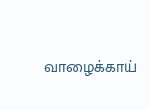வாழைக்காய்